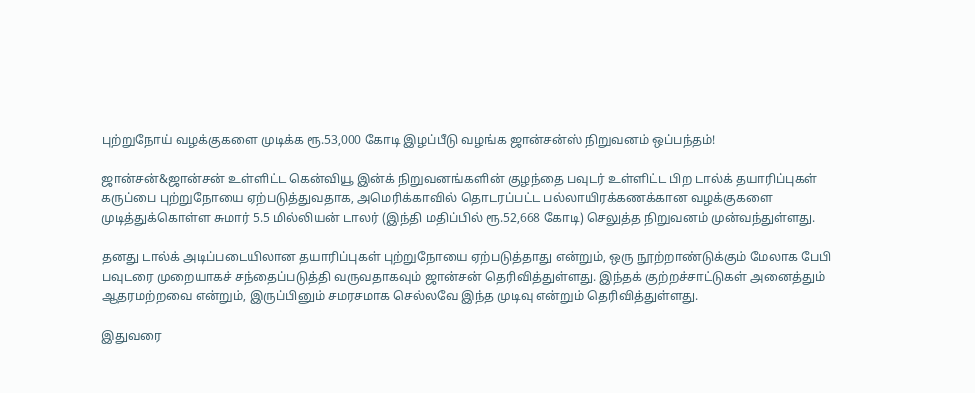புற்றுநோய் வழக்குகளை முடிக்க ரூ.53,000 கோடி இழப்பீடு வழங்க ஜான்சன்ஸ் நிறுவனம் ஒப்பந்தம்!

ஜான்சன்&ஜான்சன் உள்ளிட்ட கென்வியூ இன்க் நிறுவனங்களின் குழந்தை பவுடர் உள்ளிட்ட பிற டால்க் தயாரிப்புகள் கருப்பை புற்றுநோயை ஏற்படுத்துவதாக, அமெரிக்காவில் தொடரப்பட்ட பல்லாயிரக்கணக்கான வழக்குகளை முடித்துக்கொள்ள சுமார் 5.5 மில்லியன் டாலர் (இந்தி மதிப்பில் ரூ.52,668 கோடி) செலுத்த நிறுவனம் முன்வந்துள்ளது.

தனது டால்க் அடிப்படையிலான தயாரிப்புகள் புற்றுநோயை ஏற்படுத்தாது என்றும், ஒரு நூற்றாண்டுக்கும் மேலாக பேபி பவுடரை முறையாகச் சந்தைப்படுத்தி வருவதாகவும் ஜான்சன் தெரிவித்துள்ளது. இந்தக் குற்றச்சாட்டுகள் அனைத்தும் ஆதரமற்றவை என்றும், இருப்பினும் சமரசமாக செல்லவே இந்த முடிவு என்றும் தெரிவித்துள்ளது.

இதுவரை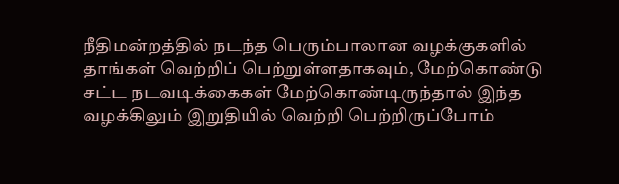நீதிமன்றத்தில் நடந்த பெரும்பாலான வழக்குகளில் தாங்கள் வெற்றிப் பெற்றுள்ளதாகவும், மேற்கொண்டு சட்ட நடவடிக்கைகள் மேற்கொண்டிருந்தால் இந்த வழக்கிலும் இறுதியில் வெற்றி பெற்றிருப்போம்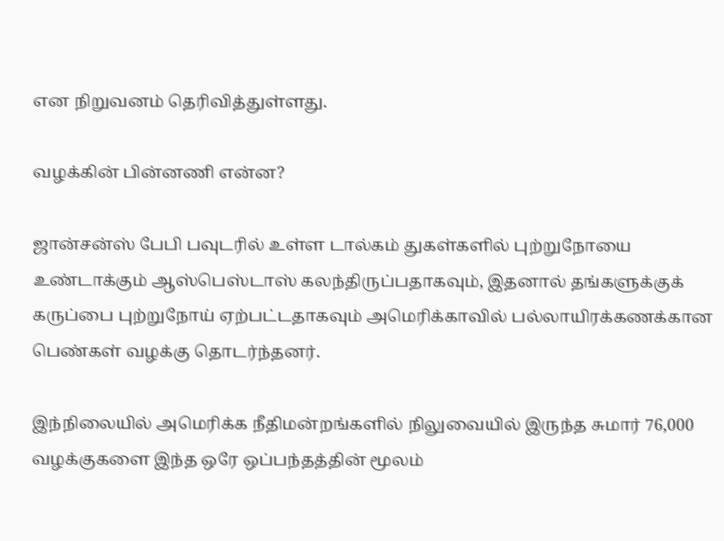என நிறுவனம் தெரிவித்துள்ளது.

வழக்கின் பின்னணி என்ன?

ஜான்சன்ஸ் பேபி பவுடரில் உள்ள டால்கம் துகள்களில் புற்றுநோயை உண்டாக்கும் ஆஸ்பெஸ்டாஸ் கலந்திருப்பதாகவும், இதனால் தங்களுக்குக் கருப்பை புற்றுநோய் ஏற்பட்டதாகவும் அமெரிக்காவில் பல்லாயிரக்கணக்கான பெண்கள் வழக்கு தொடர்ந்தனர்.

இந்நிலையில் அமெரிக்க நீதிமன்றங்களில் நிலுவையில் இருந்த சுமார் 76,000 வழக்குகளை இந்த ஒரே ஒப்பந்தத்தின் மூலம்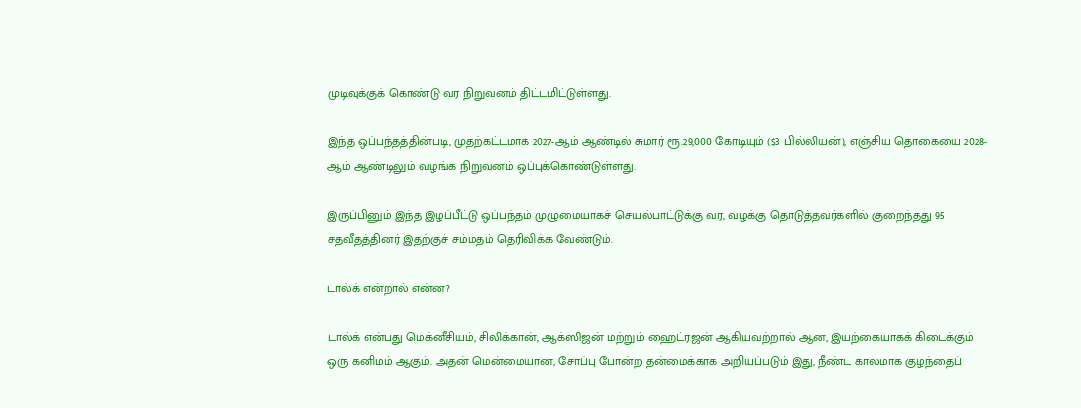முடிவுக்குக் கொண்டு வர நிறுவனம் திட்டமிட்டுள்ளது.

இந்த ஒப்பந்தத்தின்படி, முதற்கட்டமாக 2027-ஆம் ஆண்டில் சுமார் ரூ.29,000 கோடியும் ($3 பில்லியன்), எஞ்சிய தொகையை 2028-ஆம் ஆண்டிலும் வழங்க நிறுவனம் ஒப்புக்கொண்டுள்ளது.

இருப்பினும் இந்த இழப்பீட்டு ஒப்பந்தம் முழுமையாகச் செயல்பாட்டுக்கு வர, வழக்கு தொடுத்தவர்களில் குறைந்தது 95 சதவீதத்தினர் இதற்குச் சம்மதம் தெரிவிக்க வேண்டும்.

டால்க் என்றால் என்ன?

டால்க் என்பது மெக்னீசியம், சிலிக்கான், ஆக்ஸிஜன் மற்றும் ஹைட்ரஜன் ஆகியவற்றால் ஆன, இயற்கையாகக் கிடைக்கும் ஒரு கனிமம் ஆகும். அதன் மென்மையான, சோப்பு போன்ற தன்மைக்காக அறியப்படும் இது, நீண்ட காலமாக குழந்தைப்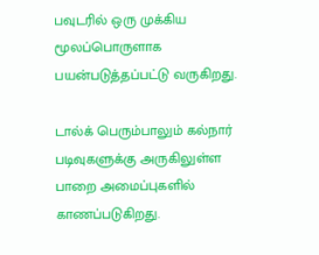பவுடரில் ஒரு முக்கிய மூலப்பொருளாக பயன்படுத்தப்பட்டு வருகிறது.

டால்க் பெரும்பாலும் கல்நார் படிவுகளுக்கு அருகிலுள்ள பாறை அமைப்புகளில் காணப்படுகிறது.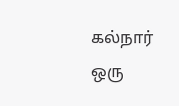கல்நார் ஒரு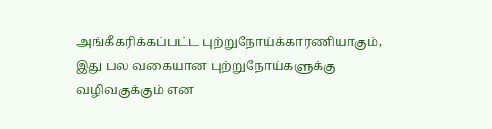அங்கீகரிக்கப்பட்ட புற்றுநோய்க்காரணியாகும், இது பல வகையான புற்றுநோய்களுக்கு வழிவகுக்கும் என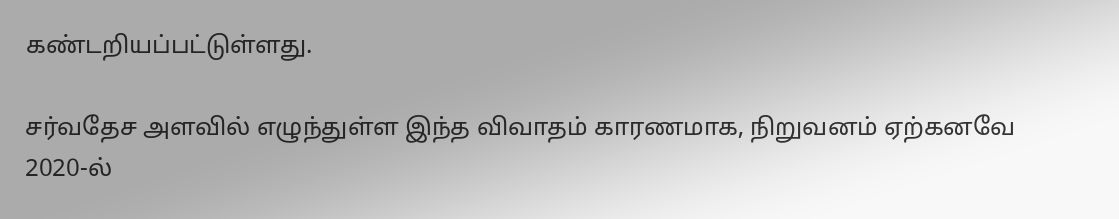கண்டறியப்பட்டுள்ளது.

சர்வதேச அளவில் எழுந்துள்ள இந்த விவாதம் காரணமாக, நிறுவனம் ஏற்கனவே 2020-ல்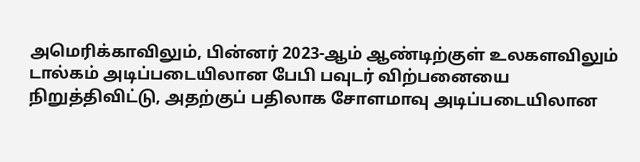அமெரிக்காவிலும், பின்னர் 2023-ஆம் ஆண்டிற்குள் உலகளவிலும் டால்கம் அடிப்படையிலான பேபி பவுடர் விற்பனையை நிறுத்திவிட்டு, அதற்குப் பதிலாக சோளமாவு அடிப்படையிலான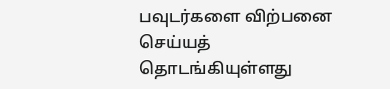பவுடர்களை விற்பனை செய்யத் தொடங்கியுள்ளது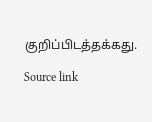குறிப்பிடத்தக்கது.

Source link